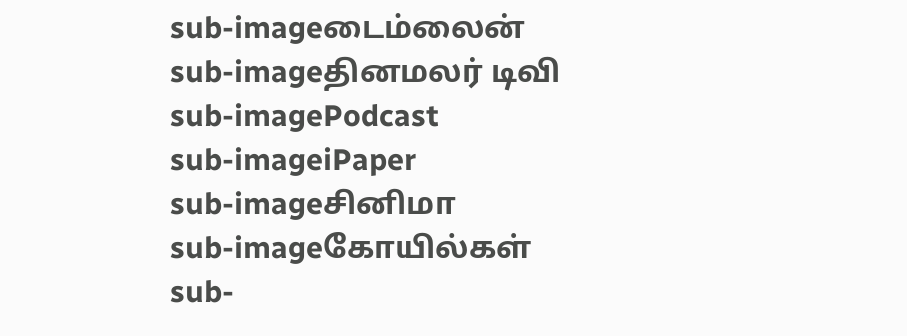sub-imageடைம்லைன்
sub-imageதினமலர் டிவி
sub-imagePodcast
sub-imageiPaper
sub-imageசினிமா
sub-imageகோயில்கள்
sub-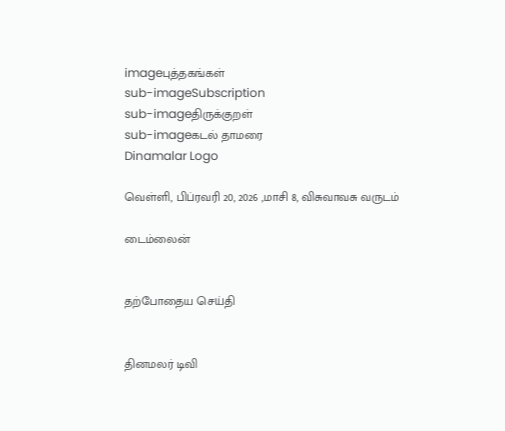imageபுத்தகங்கள்
sub-imageSubscription
sub-imageதிருக்குறள்
sub-imageகடல் தாமரை
Dinamalar Logo

வெள்ளி, பிப்ரவரி 20, 2026 ,மாசி 8, விசுவாவசு வருடம்

டைம்லைன்


தற்போதைய செய்தி


தினமலர் டிவி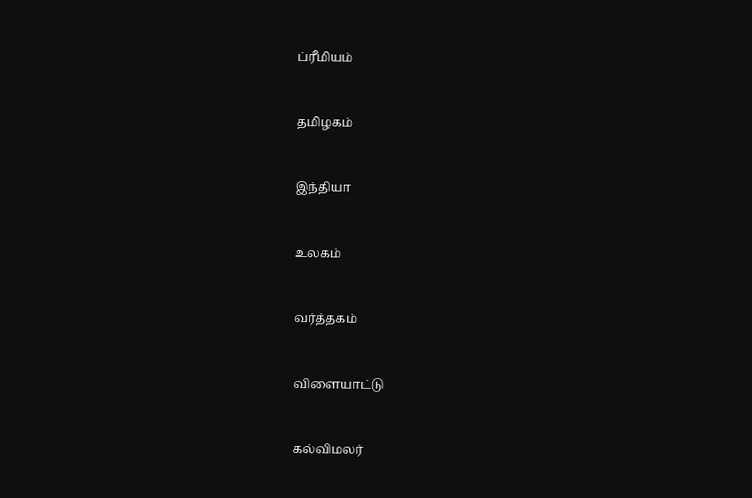ப்ரீமியம்


தமிழகம்


இந்தியா


உலகம்


வர்த்தகம்


விளையாட்டு


கல்விமலர்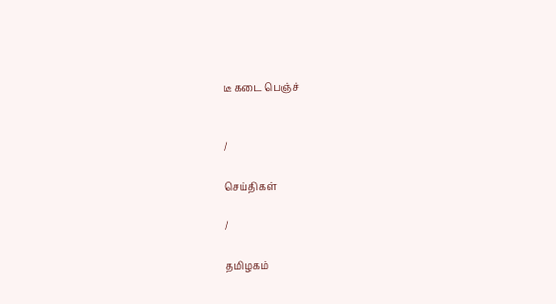டீ கடை பெஞ்ச்


/

செய்திகள்

/

தமிழகம்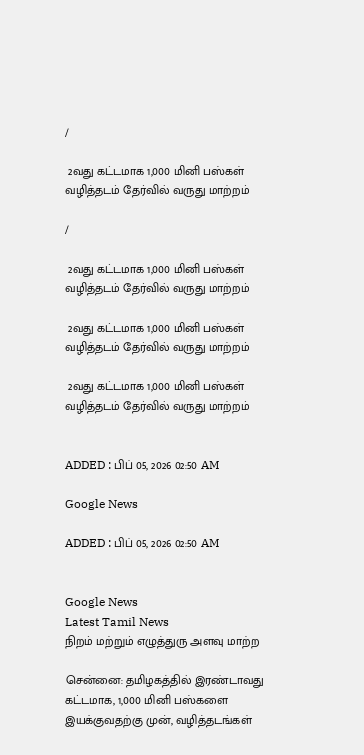/

 2வது கட்டமாக 1,000 மினி பஸ்கள் வழித்தடம் தேர்வில் வருது மாற்றம்

/

 2வது கட்டமாக 1,000 மினி பஸ்கள் வழித்தடம் தேர்வில் வருது மாற்றம்

 2வது கட்டமாக 1,000 மினி பஸ்கள் வழித்தடம் தேர்வில் வருது மாற்றம்

 2வது கட்டமாக 1,000 மினி பஸ்கள் வழித்தடம் தேர்வில் வருது மாற்றம்


ADDED : பிப் 05, 2026 02:50 AM

Google News

ADDED : பிப் 05, 2026 02:50 AM


Google News
Latest Tamil News
நிறம் மற்றும் எழுத்துரு அளவு மாற்ற

சென்னை: தமிழகத்தில் இரண்டாவது கட்டமாக, 1,000 மினி பஸ்களை இயக்குவதற்கு முன், வழித்தடங்கள்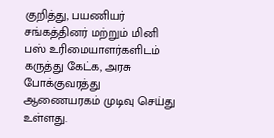குறித்து, பயணியர் சங்கத்தினர் மற்றும் மினி பஸ் உரிமையாளர்களிடம் கருத்து கேட்க, அரசு போக்குவரத்து ஆணையரகம் முடிவு செய்து உள்ளது.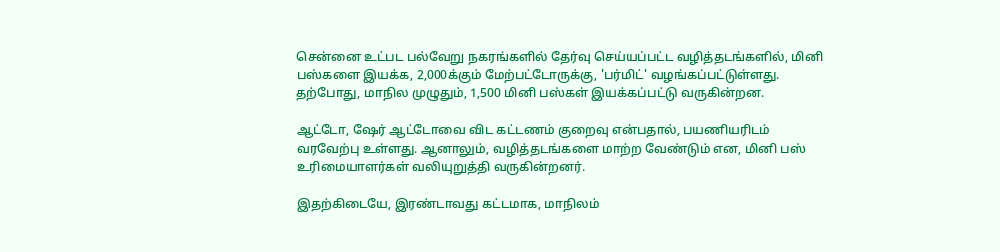சென்னை உட்பட பல்வேறு நகரங்களில் தேர்வு செய்யப்பட்ட வழித்தடங்களில், மினி பஸ்களை இயக்க, 2,000க்கும் மேற்பட்டோருக்கு, 'பர்மிட்' வழங்கப்பட்டுள்ளது. தற்போது, மாநில முழுதும், 1,500 மினி பஸ்கள் இயக்கப்பட்டு வருகின்றன.

ஆட்டோ, ஷேர் ஆட்டோவை விட கட்டணம் குறைவு என்பதால், பயணியரிடம் வரவேற்பு உள்ளது. ஆனாலும், வழித்தடங்களை மாற்ற வேண்டும் என, மினி பஸ் உரிமையாளர்கள் வலியுறுத்தி வருகின்றனர்.

இதற்கிடையே, இரண்டாவது கட்டமாக, மாநிலம்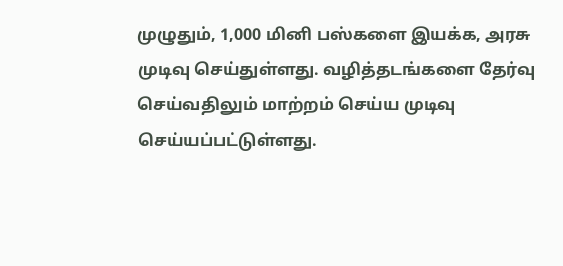முழுதும், 1,000 மினி பஸ்களை இயக்க, அரசு முடிவு செய்துள்ளது. வழித்தடங்களை தேர்வு செய்வதிலும் மாற்றம் செய்ய முடிவு செய்யப்பட்டுள்ளது.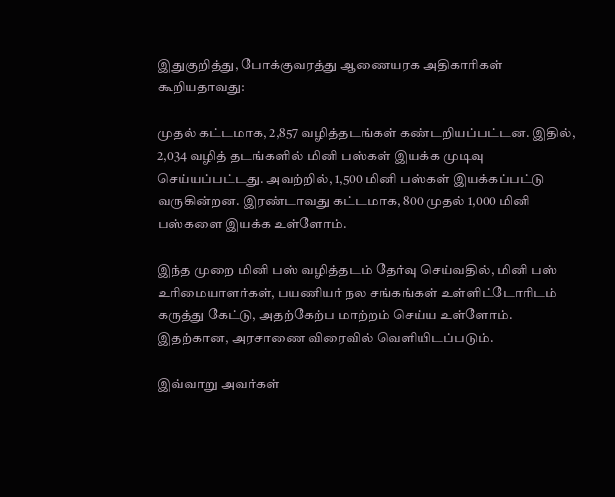இதுகுறித்து, போக்குவரத்து ஆணையரக அதிகாரிகள் கூறியதாவது:

முதல் கட்டமாக, 2,857 வழித்தடங்கள் கண்டறியப்பட்டன. இதில், 2,034 வழித் தடங்களில் மினி பஸ்கள் இயக்க முடிவு செய்யப்பட்டது. அவற்றில், 1,500 மினி பஸ்கள் இயக்கப்பட்டு வருகின்றன. இரண்டாவது கட்டமாக, 800 முதல் 1,000 மினி பஸ்களை இயக்க உள்ளோம்.

இந்த முறை மினி பஸ் வழித்தடம் தேர்வு செய்வதில், மினி பஸ் உரிமையாளர்கள், பயணியர் நல சங்கங்கள் உள்ளிட்டோரிடம் கருத்து கேட்டு, அதற்கேற்ப மாற்றம் செய்ய உள்ளோம். இதற்கான, அரசாணை விரைவில் வெளியிடப்படும்.

இவ்வாறு அவர்கள்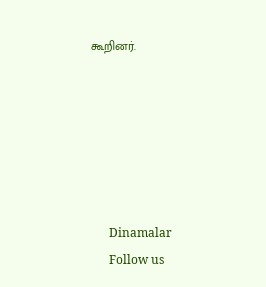கூறினர்.






      Dinamalar
      Follow us